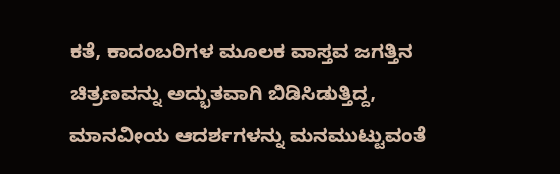ಕತೆ, ಕಾದಂಬರಿಗಳ ಮೂಲಕ ವಾಸ್ತವ ಜಗತ್ತಿನ ಚಿತ್ರಣವನ್ನು ಅದ್ಭುತವಾಗಿ ಬಿಡಿಸಿಡುತ್ತಿದ್ದ, ಮಾನವೀಯ ಆದರ್ಶಗಳನ್ನು ಮನಮುಟ್ಟುವಂತೆ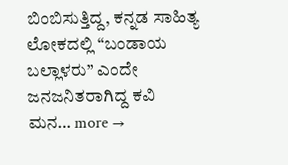ಬಿಂಬಿಸುತ್ತಿದ್ದ, ಕನ್ನಡ ಸಾಹಿತ್ಯ ಲೋಕದಲ್ಲಿ “ಬಂಡಾಯ ಬಲ್ಲಾಳರು” ಎಂದೇ ಜನಜನಿತರಾಗಿದ್ದ ಕವಿ ಮನ… more →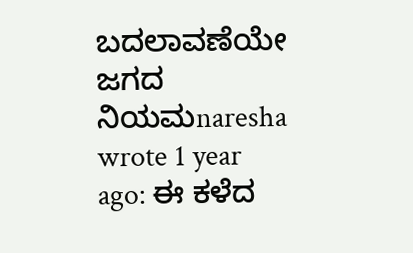ಬದಲಾವಣೆಯೇ ಜಗದ ನಿಯಮnaresha wrote 1 year ago: ಈ ಕಳೆದ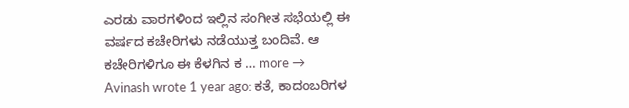ಎರಡು ವಾರಗಳಿಂದ ಇಲ್ಲಿನ ಸಂಗೀತ ಸಭೆಯಲ್ಲಿ ಈ ವರ್ಷದ ಕಚೇರಿಗಳು ನಡೆಯುತ್ತ ಬಂದಿವೆ. ಆ ಕಚೇರಿಗಳಿಗೂ ಈ ಕೆಳಗಿನ ಕ … more →
Avinash wrote 1 year ago: ಕತೆ, ಕಾದಂಬರಿಗಳ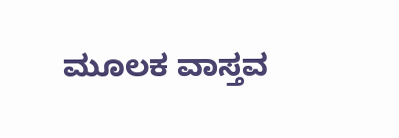ಮೂಲಕ ವಾಸ್ತವ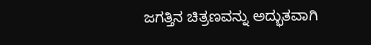ಜಗತ್ತಿನ ಚಿತ್ರಣವನ್ನು ಅದ್ಭುತವಾಗಿ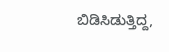ಬಿಡಿಸಿಡುತ್ತಿದ್ದ,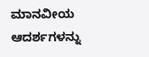ಮಾನವೀಯ ಆದರ್ಶಗಳನ್ನು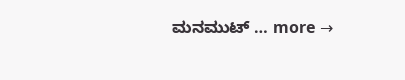ಮನಮುಟ್ … more →